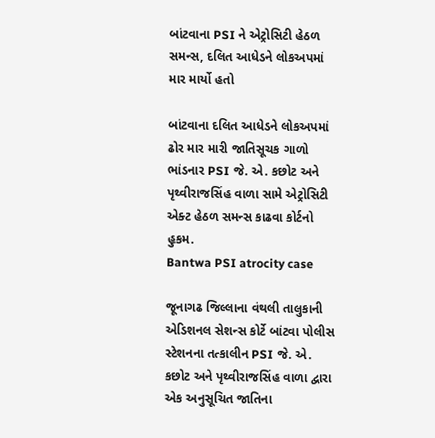બાંટવાના PSI ને એટ્રોસિટી હેઠળ સમન્સ, દલિત આધેડને લોકઅપમાં માર માર્યો હતો

બાંટવાના દલિત આધેડને લોકઅપમાં ઢોર માર મારી જાતિસૂચક ગાળો ભાંડનાર PSI જે. એ. કછોટ અને પૃથ્વીરાજસિંહ વાળા સામે એટ્રોસિટી એક્ટ હેઠળ સમન્સ કાઢવા કોર્ટનો હુકમ.
Bantwa PSI atrocity case

જૂનાગઢ જિલ્લાના વંથલી તાલુકાની એડિશનલ સેશન્સ કોર્ટે બાંટવા પોલીસ સ્ટેશનના તત્કાલીન PSI જે. એ. કછોટ અને પૃથ્વીરાજસિંહ વાળા દ્વારા એક અનુસૂચિત જાતિના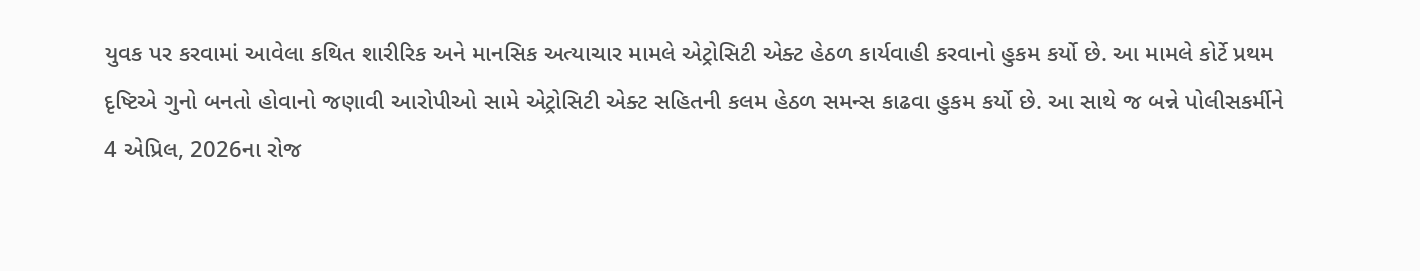યુવક પર કરવામાં આવેલા કથિત શારીરિક અને માનસિક અત્યાચાર મામલે એટ્રોસિટી એક્ટ હેઠળ કાર્યવાહી કરવાનો હુકમ કર્યો છે. આ મામલે કોર્ટે પ્રથમ દૃષ્ટિએ ગુનો બનતો હોવાનો જણાવી આરોપીઓ સામે એટ્રોસિટી એક્ટ સહિતની કલમ હેઠળ સમન્સ કાઢવા હુકમ કર્યો છે. આ સાથે જ બન્ને પોલીસકર્મીને 4 એપ્રિલ, 2026ના રોજ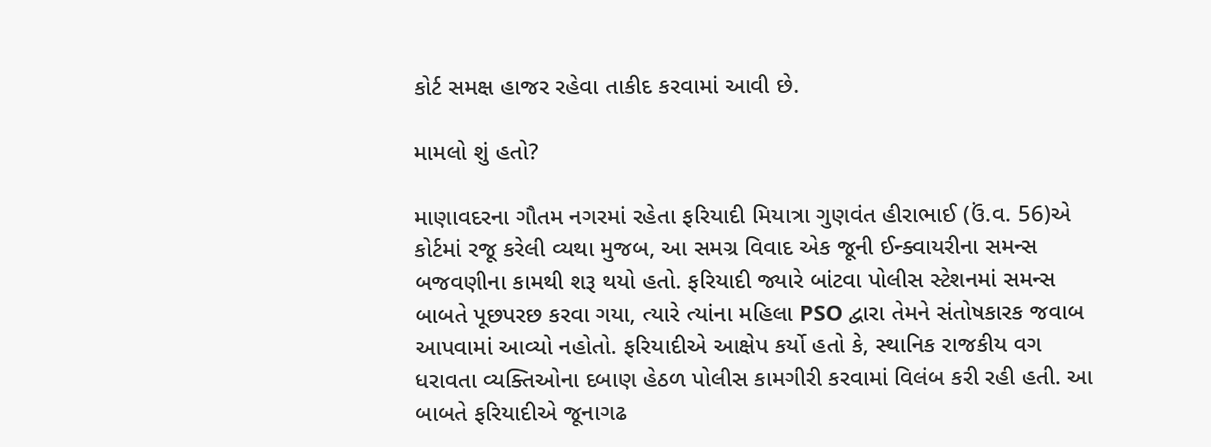કોર્ટ સમક્ષ હાજર રહેવા તાકીદ કરવામાં આવી છે.

મામલો શું હતો?

માણાવદરના ગૌતમ નગરમાં રહેતા ફરિયાદી મિયાત્રા ગુણવંત હીરાભાઈ (ઉં.વ. 56)એ કોર્ટમાં રજૂ કરેલી વ્યથા મુજબ, આ સમગ્ર વિવાદ એક જૂની ઈન્ક્વાયરીના સમન્સ બજવણીના કામથી શરૂ થયો હતો. ફરિયાદી જ્યારે બાંટવા પોલીસ સ્ટેશનમાં સમન્સ બાબતે પૂછપરછ કરવા ગયા, ત્યારે ત્યાંના મહિલા PSO દ્વારા તેમને સંતોષકારક જવાબ આપવામાં આવ્યો નહોતો. ફરિયાદીએ આક્ષેપ કર્યો હતો કે, સ્થાનિક રાજકીય વગ ધરાવતા વ્યક્તિઓના દબાણ હેઠળ પોલીસ કામગીરી કરવામાં વિલંબ કરી રહી હતી. આ બાબતે ફરિયાદીએ જૂનાગઢ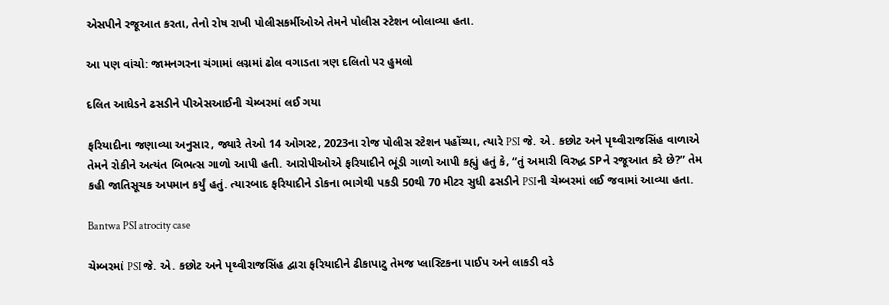એસપીને રજૂઆત કરતા, તેનો રોષ રાખી પોલીસકર્મીઓએ તેમને પોલીસ સ્ટેશન બોલાવ્યા હતા.

આ પણ વાંચો: જામનગરના ચંગામાં લગ્નમાં ઢોલ વગાડતા ત્રણ દલિતો પર હુમલો

દલિત આધેડને ઢસડીને પીએસઆઈની ચેમ્બરમાં લઈ ગયા

ફરિયાદીના જણાવ્યા અનુસાર, જ્યારે તેઓ 14 ઓગસ્ટ, 2023ના રોજ પોલીસ સ્ટેશન પહોંચ્યા, ત્યારે PSI જે. એ. કછોટ અને પૃથ્વીરાજસિંહ વાળાએ તેમને રોકીને અત્યંત બિભત્સ ગાળો આપી હતી. આરોપીઓએ ફરિયાદીને ભૂંડી ગાળો આપી કહ્યું હતું કે, “તું અમારી વિરુદ્ધ SPને રજૂઆત કરે છે?” તેમ કહી જાતિસૂચક અપમાન કર્યું હતું. ત્યારબાદ ફરિયાદીને ડોકના ભાગેથી પકડી 50થી 70 મીટર સુધી ઢસડીને PSIની ચેમ્બરમાં લઈ જવામાં આવ્યા હતા.

Bantwa PSI atrocity case

ચેમ્બરમાં PSI જે. એ. કછોટ અને પૃથ્વીરાજસિંહ દ્વારા ફરિયાદીને ઢીકાપાટુ તેમજ પ્લાસ્ટિકના પાઈપ અને લાકડી વડે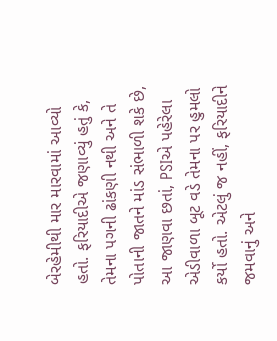બેરહેમીથી માર મારવામાં આવ્યો હતો. ફરિયાદીએ જણાવ્યું હતું કે, તેમના પગની ઢાંકણી નથી અને તે પોતાની જાતને માંડ સંભાળી શકે છે, આ જાણવા છતાં, PSIએ પહેરેલા એડીવાળા બૂટ વડે તેમના પર હુમલો કર્યો હતો. એટલું જ નહીં, ફરિયાદીને જમવાનું અને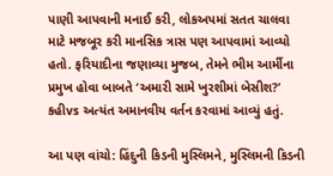પાણી આપવાની મનાઈ કરી, લોકઅપમાં સતત ચાલવા માટે મજબૂર કરી માનસિક ત્રાસ પણ આપવામાં આવ્યો હતો. ફરિયાદીના જણાવ્યા મુજબ, તેમને ભીમ આર્મીના પ્રમુખ હોવા બાબતે ‘અમારી સામે ખુરશીમાં બેસીશ?’ કહીvs અત્યંત અમાનવીય વર્તન કરવામાં આવ્યું હતું.

આ પણ વાંચો: હિંદુની કિડની મુસ્લિમને, મુસ્લિમની કિડની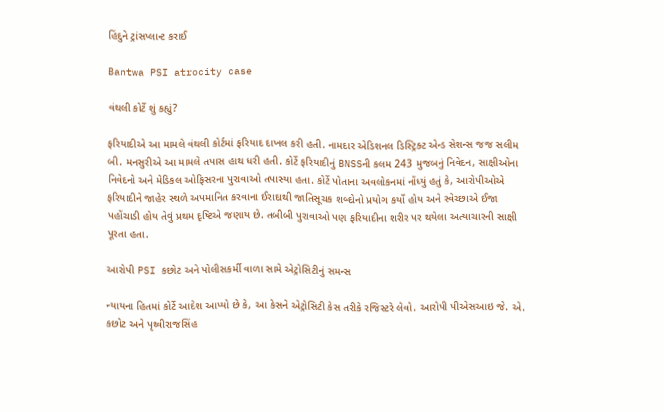હિંદુને ટ્રાંસપ્લાન્ટ કરાઈ

Bantwa PSI atrocity case

વંથલી કોર્ટે શું કહ્યું?

ફરિયાદીએ આ મામલે વંથલી કોર્ટમાં ફરિયાદ દાખલ કરી હતી. નામદાર એડિશનલ ડિસ્ટ્રિક્ટ એન્ડ સેશન્સ જજ સલીમ બી. મનસુરીએ આ મામલે તપાસ હાથ ધરી હતી. કોર્ટે ફરિયાદીનું BNSSની કલમ 243 મુજબનું નિવેદન, સાક્ષીઓના નિવેદનો અને મેડિકલ ઓફિસરના પુરાવાઓ તપાસ્યા હતા. કોર્ટે પોતાના અવલોકનમાં નોંધ્યું હતું કે, આરોપીઓએ ફરિયાદીને જાહેર સ્થળે અપમાનિત કરવાના ઈરાદાથી જાતિસૂચક શબ્દોનો પ્રયોગ કર્યો હોય અને સ્વેચ્છાએ ઈજા પહોંચાડી હોય તેવું પ્રથમ દૃષ્ટિએ જણાય છે. તબીબી પુરાવાઓ પણ ફરિયાદીના શરીર પર થયેલા અત્યાચારની સાક્ષી પૂરતા હતા.

આરોપી PSI કછોટ અને પોલીસકર્મી વાળા સામે એટ્રોસિટીનું સમન્સ

ન્યાયના હિતમાં કોર્ટે આદેશ આપ્યો છે કે, આ કેસને એટ્રોસિટી કેસ તરીકે રજિસ્ટરે લેવો. આરોપી પીએસઆઇ જે. એ. કછોટ અને પૃથ્વીરાજસિંહ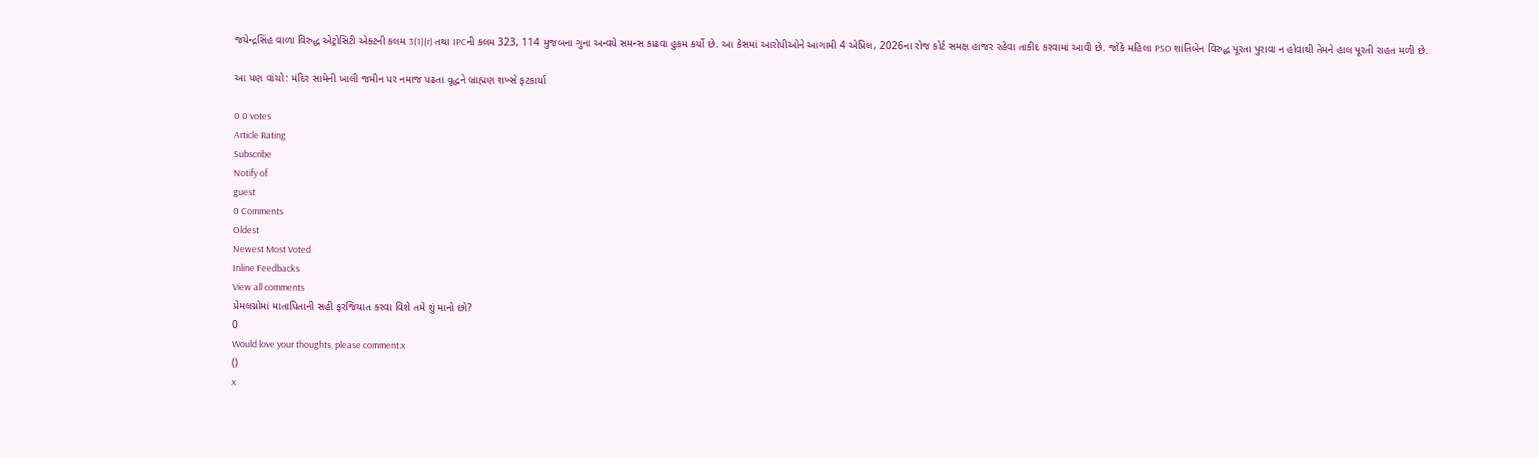જયેન્દ્રસિંહ વાળા વિરુદ્ધ એટ્રોસિટી એક્ટની કલમ 3(1)(r) તથા IPCની કલમ 323, 114 મુજબના ગુના અન્વયે સમન્સ કાઢવા હુકમ કર્યો છે. આ કેસમાં આરોપીઓને આગામી 4 એપ્રિલ, 2026ના રોજ કોર્ટ સમક્ષ હાજર રહેવા તાકીદ કરવામાં આવી છે. જોકે મહિલા PSO શાંતિબેન વિરુદ્ધ પૂરતા પુરાવા ન હોવાથી તેમને હાલ પૂરતી રાહત મળી છે.

આ પણ વાંચો: મંદિર સામેની ખાલી જમીન પર નમાજ પઢતા વૃદ્ધને બ્રાહ્મણ શખ્સે ફટકાર્યા

0 0 votes
Article Rating
Subscribe
Notify of
guest
0 Comments
Oldest
Newest Most Voted
Inline Feedbacks
View all comments
પ્રેમલગ્નોમાં માતાપિતાની સહી ફરજિયાત કરવા વિશે તમે શું માનો છો?
0
Would love your thoughts, please comment.x
()
x